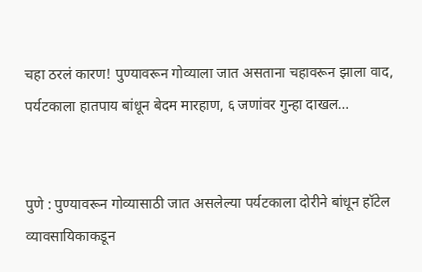चहा ठरलं कारण! पुण्यावरून गोव्याला जात असताना चहावरून झाला वाद, पर्यटकाला हातपाय बांधून बेदम मारहाण, ६ जणांवर गुन्हा दाखल…


पुणे : पुण्यावरून गोव्यासाठी जात असलेल्या पर्यटकाला दोरीने बांधून हॉटेल व्यावसायिकाकडून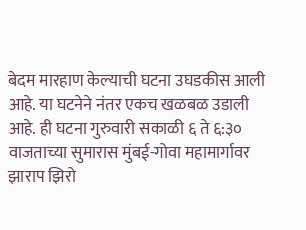बेदम मारहाण केल्याची घटना उघडकीस आली आहे. या घटनेने नंतर एकच खळबळ उडाली आहे. ही घटना गुरुवारी सकाळी ६ ते ६:३० वाजताच्या सुमारास मुंबई-गोवा महामार्गावर झाराप झिरो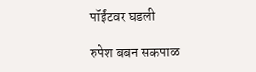पॉईंटवर घडली

रुपेश बबन सकपाळ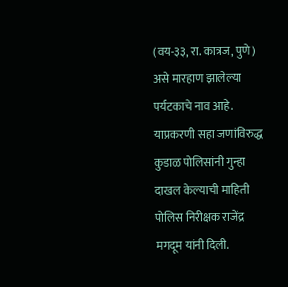(वय-३३, रा. कात्रज, पुणे) असे मारहाण झालेल्या पर्यटकाचे नाव आहे. याप्रकरणी सहा जणांविरुद्ध कुडाळ पोलिसांनी गुन्हा दाखल केल्याची माहिती पोलिस निरीक्षक राजेंद्र मगदूम यांनी दिली.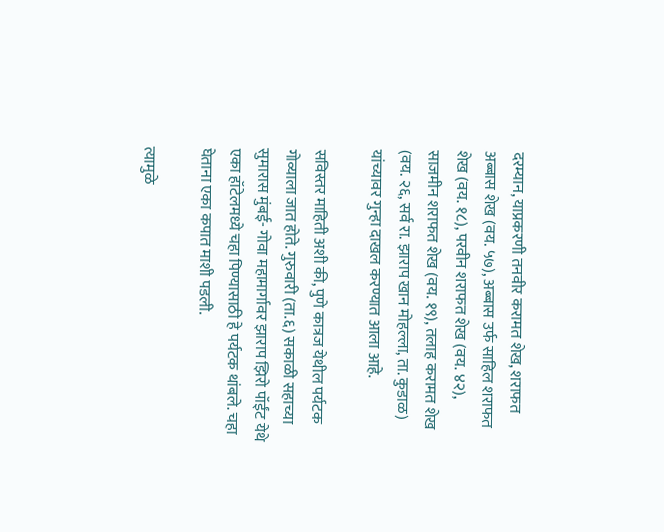दरम्यान, याप्रकरणी तनवीर करामत शेख, शराफत अब्बास शेख (वय. ५७), अब्बास उर्फ साहिल शराफत शेख (वय. १८), परवीन शराफत शेख (वय. ४२), साजमीन शराफत शेख (वय. १९), तलाह करामत शेख (वय. २६, सर्व रा. झाराप खान मोहल्ला, ता. कुडाळ) यांच्यावर गुन्हा दाखल करण्यात आला आहे.

सविस्तर माहिती अशी की, पुणे कात्रज येथील पर्यटक गोव्याला जात होते. गुरुवारी (ता.६) सकाळी सहाच्या सुमारास मुंबई- गोवा महामार्गावर झाराप झिरो पॉईंट येथे एका हॉटेलमध्ये चहा पिण्यासाठी हे पर्यटक थांबले. चहा घेताना एका कपात माशी पडली.

त्यामुळे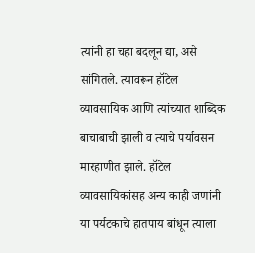त्यांनी हा चहा बदलून द्या, असे सांगितले. त्यावरून हॉटेल व्यावसायिक आणि त्यांच्यात शाब्दिक बाचाबाची झाली व त्याचे पर्यावसन मारहाणीत झाले. हॉटेल व्यावसायिकांसह अन्य काही जणांनी या पर्यटकाचे हातपाय बांधून त्याला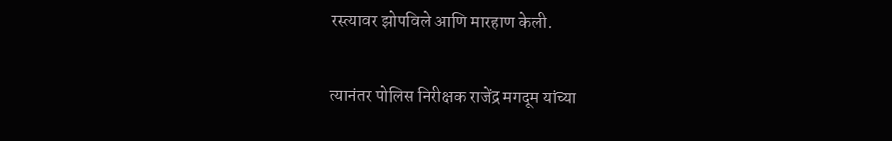रस्त्यावर झोपविले आणि मारहाण केली.

त्यानंतर पोलिस निरीक्षक राजेंद्र मगदूम यांच्या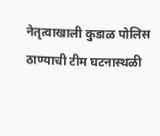नेतृत्वाखाली कुडाळ पोलिस ठाण्याची टीम घटनास्थळी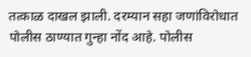तत्काळ दाखल झाली. दरम्यान सहा जणांविरोधात पोलीस ठाण्यात गुन्हा नोंद आहे. पोलीस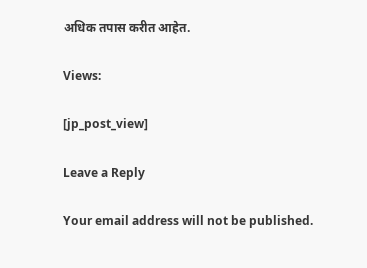अधिक तपास करीत आहेत.

Views:

[jp_post_view]

Leave a Reply

Your email address will not be published.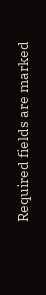Required fields are marked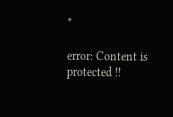*

error: Content is protected !!